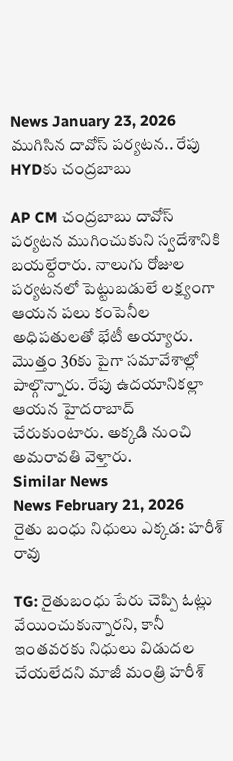News January 23, 2026
ముగిసిన దావోస్ పర్యటన.. రేపు HYDకు చంద్రబాబు

AP CM చంద్రబాబు దావోస్ పర్యటన ముగించుకుని స్వదేశానికి బయల్దేరారు. నాలుగు రోజుల పర్యటనలో పెట్టుబడులే లక్ష్యంగా ఆయన పలు కంపెనీల అధిపతులతో భేటీ అయ్యారు. మొత్తం 36కు పైగా సమావేశాల్లో పాల్గొన్నారు. రేపు ఉదయానికల్లా ఆయన హైదరాబాద్ చేరుకుంటారు. అక్కడి నుంచి అమరావతి వెళ్తారు.
Similar News
News February 21, 2026
రైతు బంధు నిధులు ఎక్కడ: హరీశ్ రావు

TG: రైతుబంధు పేరు చెప్పి ఓట్లు వేయించుకున్నారని, కానీ ఇంతవరకు నిధులు విడుదల చేయలేదని మాజీ మంత్రి హరీశ్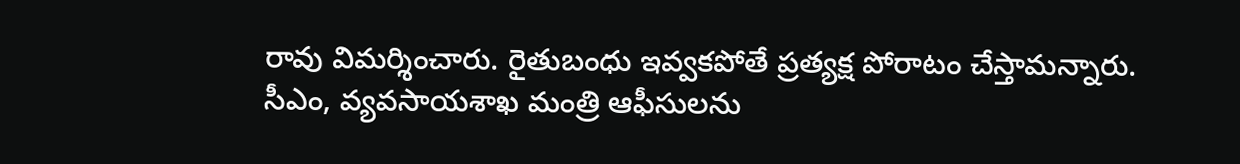రావు విమర్శించారు. రైతుబంధు ఇవ్వకపోతే ప్రత్యక్ష పోరాటం చేస్తామన్నారు. సీఎం, వ్యవసాయశాఖ మంత్రి ఆఫీసులను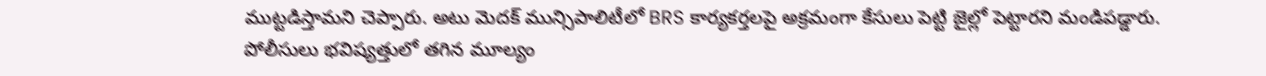ముట్టడిస్తామని చెప్పారు. అటు మెదక్ మున్సిపాలిటీలో BRS కార్యకర్తలపై అక్రమంగా కేసులు పెట్టి జైల్లో పెట్టారని మండిపడ్డారు. పోలీసులు భవిష్యత్తులో తగిన మూల్యం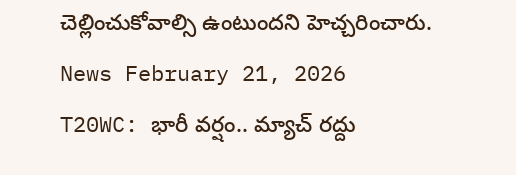చెల్లించుకోవాల్సి ఉంటుందని హెచ్చరించారు.
News February 21, 2026
T20WC: భారీ వర్షం.. మ్యాచ్ రద్దు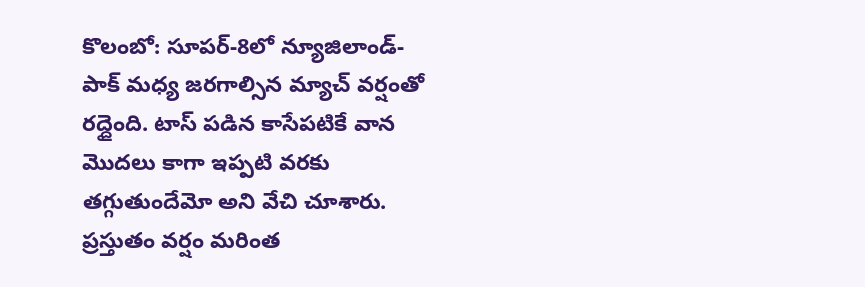కొలంబో: సూపర్-8లో న్యూజిలాండ్-పాక్ మధ్య జరగాల్సిన మ్యాచ్ వర్షంతో రద్దైంది. టాస్ పడిన కాసేపటికే వాన మొదలు కాగా ఇప్పటి వరకు తగ్గుతుందేమో అని వేచి చూశారు. ప్రస్తుతం వర్షం మరింత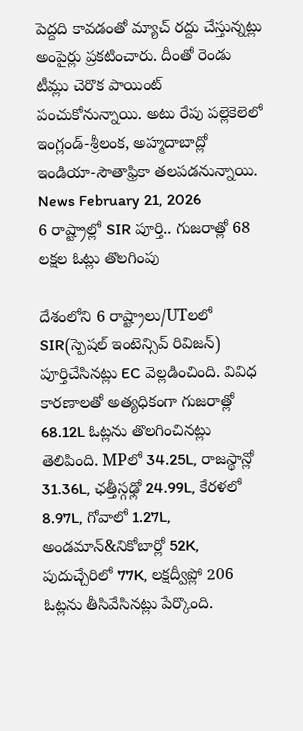పెద్దది కావడంతో మ్యాచ్ రద్దు చేస్తున్నట్లు అంపైర్లు ప్రకటించారు. దీంతో రెండు టీమ్లు చెరొక పాయింట్ పంచుకోనున్నాయి. అటు రేపు పల్లెకెలెలో ఇంగ్లండ్-శ్రీలంక, అహ్మదాబాద్లో ఇండియా-సౌతాఫ్రికా తలపడనున్నాయి.
News February 21, 2026
6 రాష్ట్రాల్లో SIR పూర్తి.. గుజరాత్లో 68 లక్షల ఓట్లు తొలగింపు

దేశంలోని 6 రాష్ట్రాలు/UTలలో SIR(స్పెషల్ ఇంటెన్సివ్ రివిజన్) పూర్తిచేసినట్లు EC వెల్లడించింది. వివిధ కారణాలతో అత్యధికంగా గుజరాత్లో 68.12L ఓట్లను తొలగించినట్లు తెలిపింది. MPలో 34.25L, రాజస్థాన్లో 31.36L, ఛత్తీస్గఢ్లో 24.99L, కేరళలో 8.97L, గోవాలో 1.27L, అండమాన్&నికోబార్లో 52K, పుదుచ్చేరిలో 77K, లక్షద్వీప్లో 206 ఓట్లను తీసివేసినట్లు పేర్కొంది.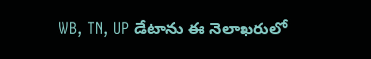WB, TN, UP డేటాను ఈ నెలాఖరులో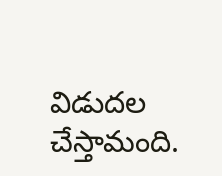విడుదల చేస్తామంది.